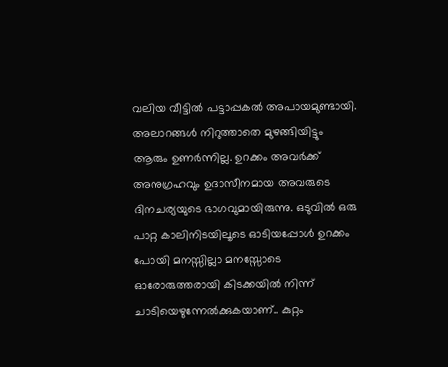വലിയ വീട്ടിൽ പട്ടാപ്പകൽ അപായമുണ്ടായി. അലാറങ്ങൾ നിറുത്താതെ മുഴങ്ങിയിട്ടും ആരും ഉണർന്നില്ല. ഉറക്കം അവർക്ക് അനുഗ്രഹവും ഉദാസീനമായ അവരുടെ ദിനചര്യയുടെ ഭാഗവുമായിരുന്നു. ഒടുവിൽ ഒരു പാറ്റ കാലിനിടയിലൂടെ ഓടിയപ്പോൾ ഉറക്കം പോയി മനസ്സില്ലാ മനസ്സോടെ ഓരോരുത്തരായി കിടക്കയിൽ നിന്ന് ചാടിയെഴുന്നേൽക്കുകയാണ്.. കുറ്റം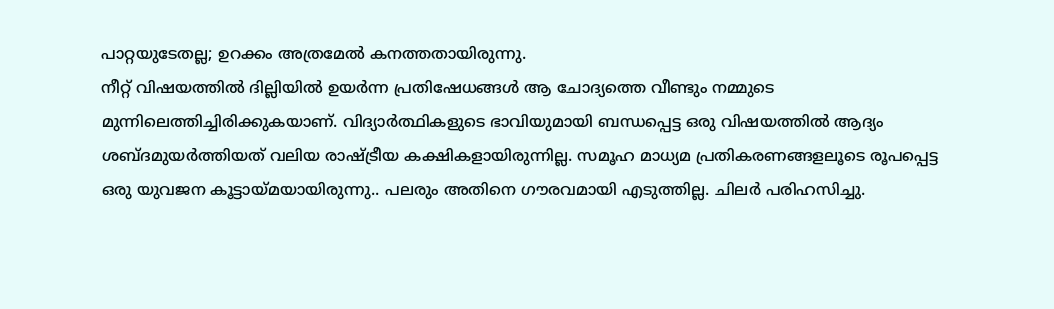പാറ്റയുടേതല്ല; ഉറക്കം അത്രമേൽ കനത്തതായിരുന്നു.
നീറ്റ് വിഷയത്തിൽ ദില്ലിയിൽ ഉയർന്ന പ്രതിഷേധങ്ങൾ ആ ചോദ്യത്തെ വീണ്ടും നമ്മുടെ മുന്നിലെത്തിച്ചിരിക്കുകയാണ്. വിദ്യാർത്ഥികളുടെ ഭാവിയുമായി ബന്ധപ്പെട്ട ഒരു വിഷയത്തിൽ ആദ്യം ശബ്ദമുയർത്തിയത് വലിയ രാഷ്ട്രീയ കക്ഷികളായിരുന്നില്ല. സമൂഹ മാധ്യമ പ്രതികരണങ്ങളലൂടെ രൂപപ്പെട്ട ഒരു യുവജന കൂട്ടായ്മയായിരുന്നു.. പലരും അതിനെ ഗൗരവമായി എടുത്തില്ല. ചിലർ പരിഹസിച്ചു.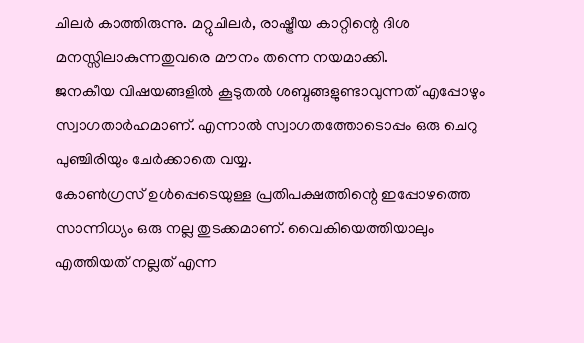ചിലർ കാത്തിരുന്നു. മറ്റുചിലർ, രാഷ്ട്രീയ കാറ്റിന്റെ ദിശ മനസ്സിലാകുന്നതുവരെ മൗനം തന്നെ നയമാക്കി.
ജനകീയ വിഷയങ്ങളിൽ കൂടുതൽ ശബ്ദങ്ങളുണ്ടാവുന്നത് എപ്പോഴും സ്വാഗതാർഹമാണ്. എന്നാൽ സ്വാഗതത്തോടൊപ്പം ഒരു ചെറു പുഞ്ചിരിയും ചേർക്കാതെ വയ്യ.
കോൺഗ്രസ് ഉൾപ്പെടെയുള്ള പ്രതിപക്ഷത്തിന്റെ ഇപ്പോഴത്തെ സാന്നിധ്യം ഒരു നല്ല തുടക്കമാണ്. വൈകിയെത്തിയാലും എത്തിയത് നല്ലത് എന്ന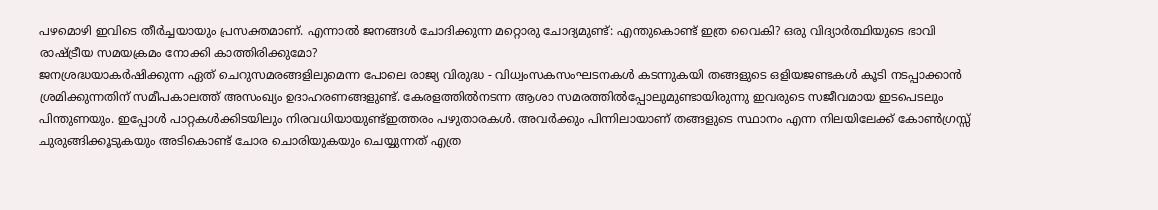പഴമൊഴി ഇവിടെ തീർച്ചയായും പ്രസക്തമാണ്. എന്നാൽ ജനങ്ങൾ ചോദിക്കുന്ന മറ്റൊരു ചോദ്യമുണ്ട്: എന്തുകൊണ്ട് ഇത്ര വൈകി? ഒരു വിദ്യാർത്ഥിയുടെ ഭാവി രാഷ്ട്രീയ സമയക്രമം നോക്കി കാത്തിരിക്കുമോ?
ജനശ്രദ്ധയാകർഷിക്കുന്ന ഏത് ചെറുസമരങ്ങളിലുമെന്ന പോലെ രാജ്യ വിരുദ്ധ - വിധ്വംസകസംഘടനകൾ കടന്നുകയി തങ്ങളുടെ ഒളിയജണ്ടകൾ കൂടി നടപ്പാക്കാൻ ശ്രമിക്കുന്നതിന് സമീപകാലത്ത് അസംഖ്യം ഉദാഹരണങ്ങളുണ്ട്. കേരളത്തിൽനടന്ന ആശാ സമരത്തിൽപ്പോലുമുണ്ടായിരുന്നു ഇവരുടെ സജീവമായ ഇടപെടലും പിന്തുണയും. ഇപ്പോൾ പാറ്റകൾക്കിടയിലും നിരവധിയായുണ്ട്ഇത്തരം പഴുതാരകൾ. അവർക്കും പിന്നിലായാണ് തങ്ങളുടെ സ്ഥാനം എന്ന നിലയിലേക്ക് കോൺഗ്രസ്സ് ചുരുങ്ങിക്കൂടുകയും അടികൊണ്ട് ചോര ചൊരിയുകയും ചെയ്യുന്നത് എത്ര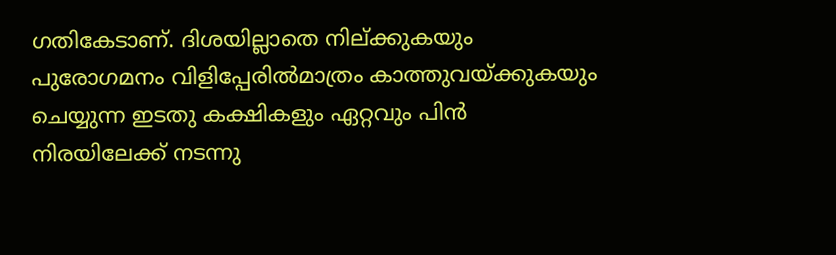ഗതികേടാണ്. ദിശയില്ലാതെ നില്ക്കുകയും പുരോഗമനം വിളിപ്പേരിൽമാത്രം കാത്തുവയ്ക്കുകയും ചെയ്യുന്ന ഇടതു കക്ഷികളും ഏറ്റവും പിൻ നിരയിലേക്ക് നടന്നു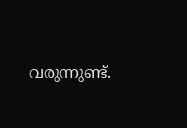വരുന്നുണ്ട്.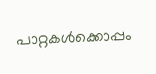പാറ്റകൾക്കൊപ്പം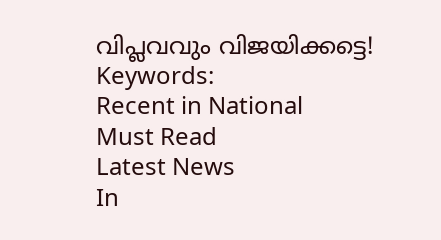വിപ്ലവവും വിജയിക്കട്ടെ!
Keywords:
Recent in National
Must Read
Latest News
In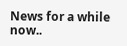News for a while now..